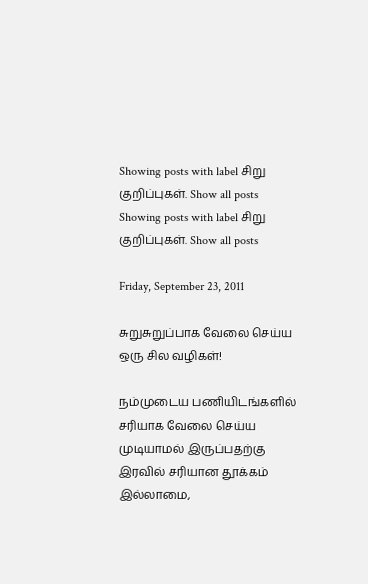Showing posts with label சிறு குறிப்புகள். Show all posts
Showing posts with label சிறு குறிப்புகள். Show all posts

Friday, September 23, 2011

சுறுசுறுப்பாக வேலை செய்ய ஒரு சில வழிகள்!

நம்முடைய பணியிடங்களில் சரியாக வேலை செய்ய முடியாமல் இருப்பதற்கு இரவில் சரியான தூக்கம் இல்லாமை,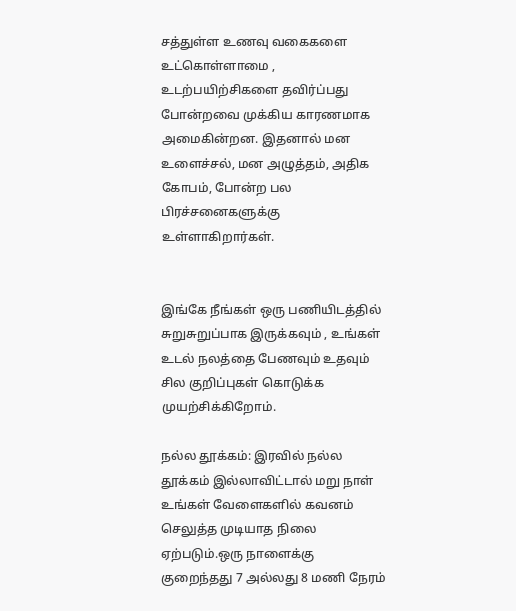சத்துள்ள உணவு வகைகளை உட்கொள்ளாமை , உடற்பயிற்சிகளை தவிர்ப்பது போன்றவை முக்கிய காரணமாக அமைகின்றன. இதனால் மன உளைச்சல், மன அழுத்தம், அதிக கோபம், போன்ற பல பிரச்சனைகளுக்கு உள்ளாகிறார்கள்.


இங்கே நீங்கள் ஒரு பணியிடத்தில் சுறுசுறுப்பாக இருக்கவும் , உங்கள் உடல் நலத்தை பேணவும் உதவும் சில குறிப்புகள் கொடுக்க முயற்சிக்கிறோம்.

நல்ல தூக்கம்: இரவில் நல்ல தூக்கம் இல்லாவிட்டால் மறு நாள் உங்கள் வேளைகளில் கவனம் செலுத்த முடியாத நிலை ஏற்படும்.ஒரு நாளைக்கு குறைந்தது 7 அல்லது 8 மணி நேரம்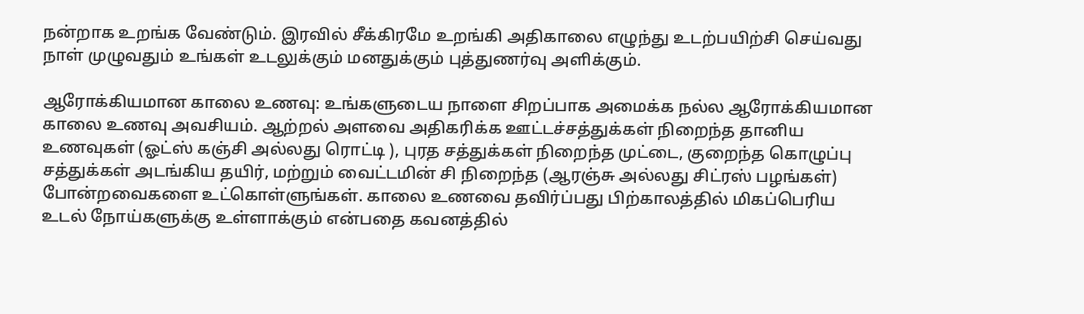நன்றாக உறங்க வேண்டும். இரவில் சீக்கிரமே உறங்கி அதிகாலை எழுந்து உடற்பயிற்சி செய்வது நாள் முழுவதும் உங்கள் உடலுக்கும் மனதுக்கும் புத்துணர்வு அளிக்கும்.

ஆரோக்கியமான காலை உணவு: உங்களுடைய நாளை சிறப்பாக அமைக்க நல்ல ஆரோக்கியமான காலை உணவு அவசியம். ஆற்றல் அளவை அதிகரிக்க ஊட்டச்சத்துக்கள் நிறைந்த தானிய உணவுகள் (ஓட்ஸ் கஞ்சி அல்லது ரொட்டி ), புரத சத்துக்கள் நிறைந்த முட்டை, குறைந்த கொழுப்பு சத்துக்கள் அடங்கிய தயிர், மற்றும் வைட்டமின் சி நிறைந்த (ஆரஞ்சு அல்லது சிட்ரஸ் பழங்கள்) போன்றவைகளை உட்கொள்ளுங்கள். காலை உணவை தவிர்ப்பது பிற்காலத்தில் மிகப்பெரிய உடல் நோய்களுக்கு உள்ளாக்கும் என்பதை கவனத்தில்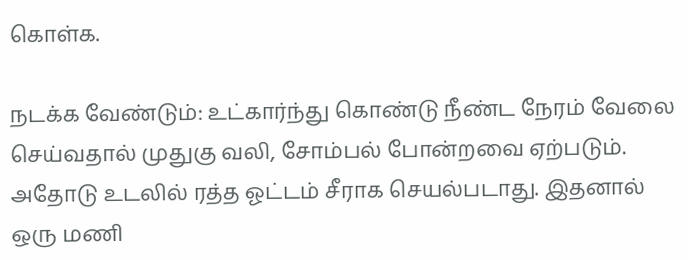கொள்க.

நடக்க வேண்டும்: உட்கார்ந்து கொண்டு நீண்ட நேரம் வேலை செய்வதால் முதுகு வலி, சோம்பல் போன்றவை ஏற்படும். அதோடு உடலில் ரத்த ஓட்டம் சீராக செயல்படாது. இதனால் ஒரு மணி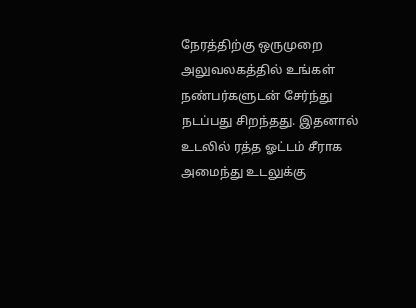நேரத்திற்கு ஒருமுறை அலுவலகத்தில் உங்கள் நண்பர்களுடன் சேர்ந்து நடப்பது சிறந்தது. இதனால் உடலில் ரத்த ஓட்டம் சீராக அமைந்து உடலுக்கு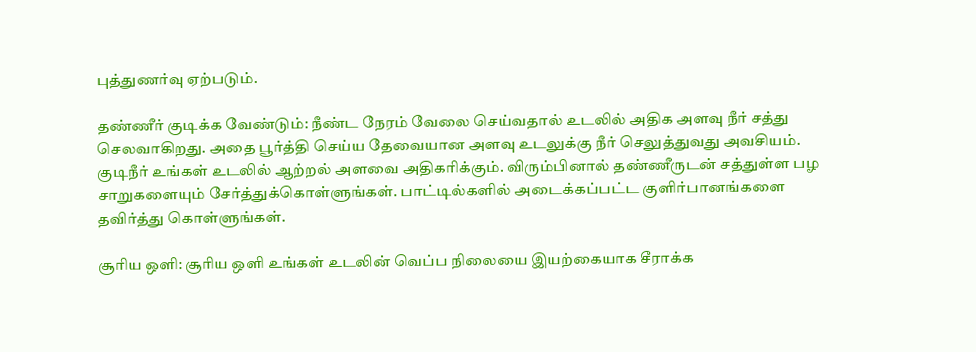புத்துணர்வு ஏற்படும்.

தண்ணீர் குடிக்க வேண்டும்: நீண்ட நேரம் வேலை செய்வதால் உடலில் அதிக அளவு நீர் சத்து செலவாகிறது. அதை பூர்த்தி செய்ய தேவையான அளவு உடலுக்கு நீர் செலுத்துவது அவசியம். குடிநீர் உங்கள் உடலில் ஆற்றல் அளவை அதிகரிக்கும். விரும்பினால் தண்ணீருடன் சத்துள்ள பழ சாறுகளையும் சேர்த்துக்கொள்ளுங்கள். பாட்டில்களில் அடைக்கப்பட்ட குளிர்பானங்களை தவிர்த்து கொள்ளுங்கள்.

சூரிய ஒளி: சூரிய ஒளி உங்கள் உடலின் வெப்ப நிலையை இயற்கையாக சீராக்க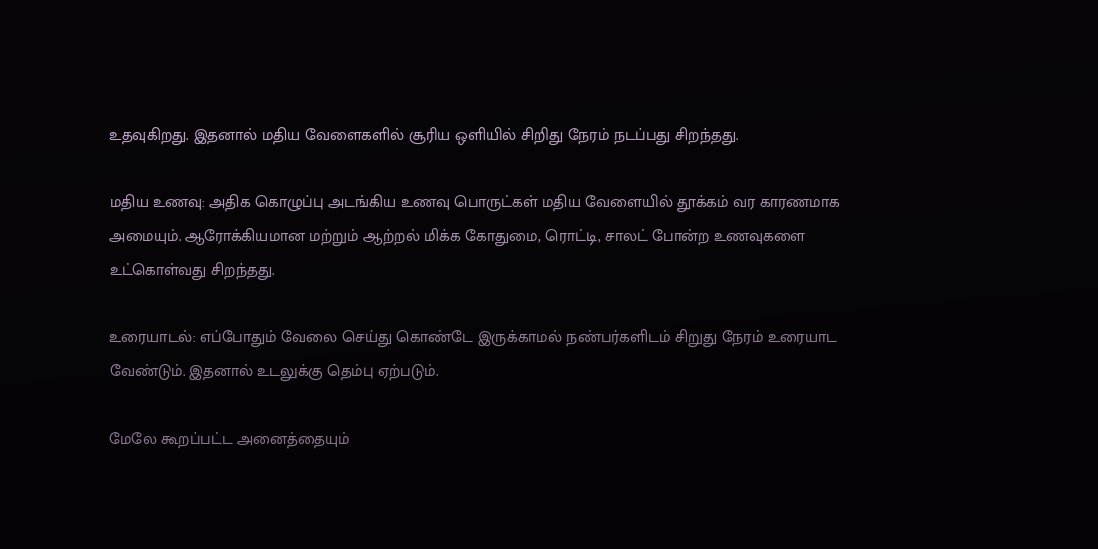உதவுகிறது. இதனால் மதிய வேளைகளில் சூரிய ஒளியில் சிறிது நேரம் நடப்பது சிறந்தது.

மதிய உணவு: அதிக கொழுப்பு அடங்கிய உணவு பொருட்கள் மதிய வேளையில் தூக்கம் வர காரணமாக அமையும். ஆரோக்கியமான மற்றும் ஆற்றல் மிக்க கோதுமை, ரொட்டி, சாலட் போன்ற உணவுகளை உட்கொள்வது சிறந்தது.

உரையாடல்: எப்போதும் வேலை செய்து கொண்டே இருக்காமல் நண்பர்களிடம் சிறுது நேரம் உரையாட வேண்டும். இதனால் உடலுக்கு தெம்பு ஏற்படும்.

மேலே கூறப்பட்ட அனைத்தையும்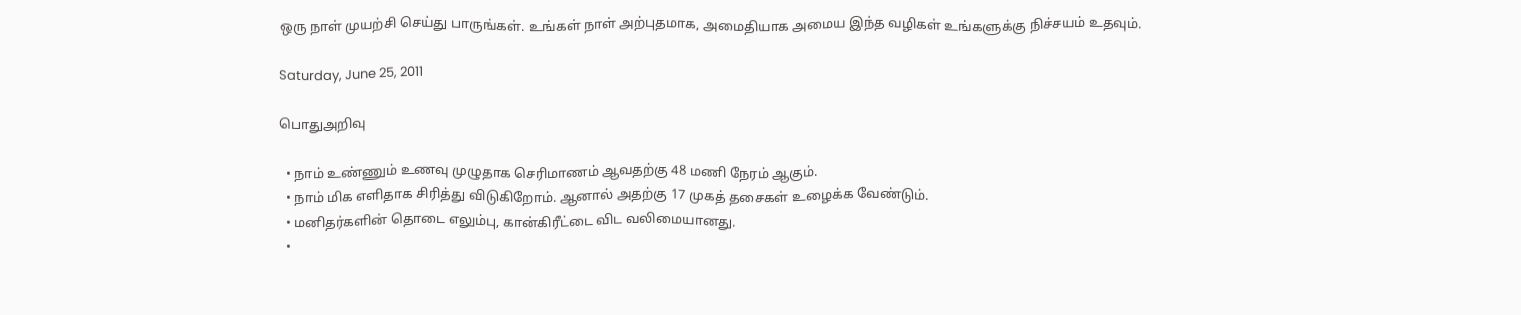ஒரு நாள் முயற்சி செய்து பாருங்கள். உங்கள் நாள் அற்புதமாக, அமைதியாக அமைய இந்த வழிகள் உங்களுக்கு நிச்சயம் உதவும்.

Saturday, June 25, 2011

பொதுஅறிவு

  • நாம் உண்ணும் உணவு முழுதாக செரிமாணம் ஆவதற்கு 48 மணி நேரம் ஆகும்.
  • நாம் மிக எளிதாக சிரித்து விடுகிறோம். ஆனால் அதற்கு 17 முகத் தசைகள் உழைக்க வேண்டும்.
  • மனிதர்களின் தொடை எலும்பு, கான்கிரீட்டை விட வலிமையானது.
  •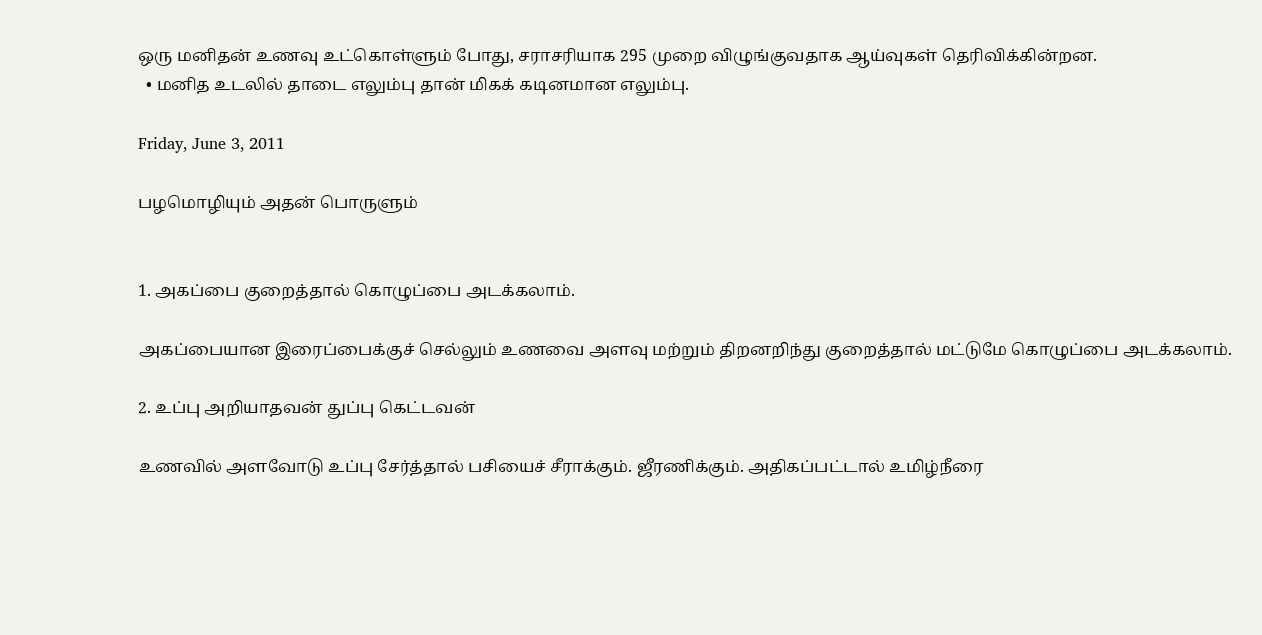ஒரு மனிதன் உணவு உட்கொள்ளும் போது, சராசரியாக 295 முறை விழுங்குவதாக ஆய்வுகள் தெரிவிக்கின்றன.
  • மனித உடலில் தாடை எலும்பு தான் மிகக் கடினமான எலும்பு.

Friday, June 3, 2011

பழமொழியும் அதன் பொருளும்


1. அகப்பை குறைத்தால் கொழுப்பை அடக்கலாம்.

அகப்பையான இரைப்பைக்குச் செல்லும் உணவை அளவு மற்றும் திறனறிந்து குறைத்தால் மட்டுமே கொழுப்பை அடக்கலாம்.

2. உப்பு அறியாதவன் துப்பு கெட்டவன்

உணவில் அளவோடு உப்பு சேர்த்தால் பசியைச் சீராக்கும். ஜீரணிக்கும். அதிகப்பட்டால் உமிழ்நீரை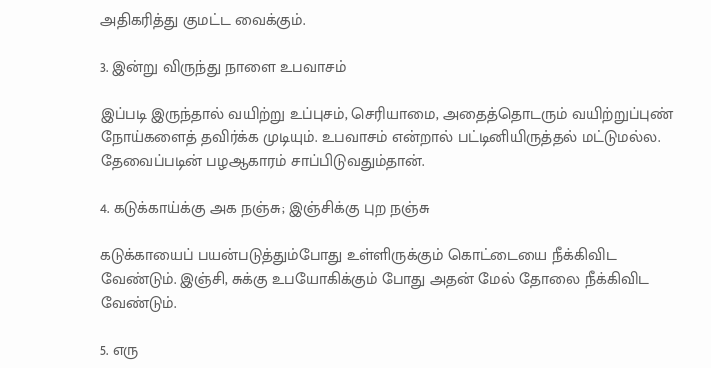அதிகரித்து குமட்ட வைக்கும்.

3. இன்று விருந்து நாளை உபவாசம்

இப்படி இருந்தால் வயிற்று உப்புசம், செரியாமை, அதைத்தொடரும் வயிற்றுப்புண் நோய்களைத் தவிர்க்க முடியும். உபவாசம் என்றால் பட்டினியிருத்தல் மட்டுமல்ல. தேவைப்படின் பழஆகாரம் சாப்பிடுவதும்தான்.

4. கடுக்காய்க்கு அக நஞ்சு; இஞ்சிக்கு புற நஞ்சு

கடுக்காயைப் பயன்படுத்தும்போது உள்ளிருக்கும் கொட்டையை நீக்கிவிட வேண்டும். இஞ்சி, சுக்கு உபயோகிக்கும் போது அதன் மேல் தோலை நீக்கிவிட வேண்டும்.

5. எரு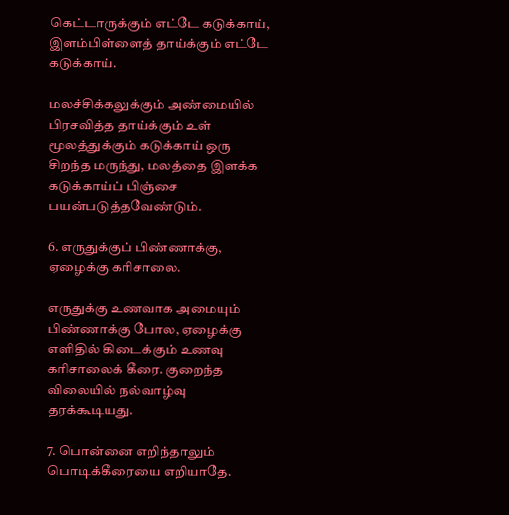கெட்டாருக்கும் எட்டே கடுக்காய், இளம்பிள்ளைத் தாய்க்கும் எட்டே கடுக்காய்.

மலச்சிக்கலுக்கும் அண்மையில் பிரசவித்த தாய்க்கும் உள் மூலத்துக்கும் கடுக்காய் ஒரு சிறந்த மருந்து, மலத்தை இளக்க கடுக்காய்ப் பிஞ்சை பயன்படுத்தவேண்டும்.

6. எருதுக்குப் பிண்ணாக்கு, ஏழைக்கு கரிசாலை.

எருதுக்கு உணவாக அமையும் பிண்ணாக்கு போல, ஏழைக்கு எளிதில் கிடைக்கும் உணவு கரிசாலைக் கீரை. குறைந்த விலையில் நல்வாழ்வு தரக்கூடியது.

7. பொன்னை எறிந்தாலும் பொடிக்கீரையை எறியாதே.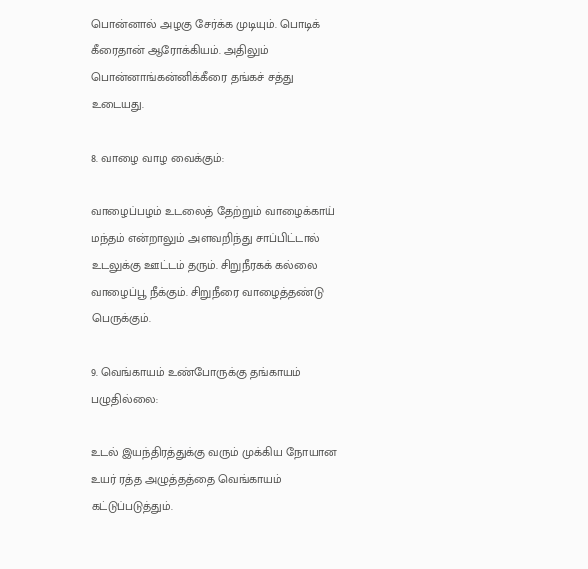பொன்னால் அழகு சேர்க்க முடியும். பொடிக் கீரைதான் ஆரோக்கியம். அதிலும் பொன்னாங்கன்னிக்கீரை தங்கச் சத்து உடையது.

8. வாழை வாழ வைக்கும்:

வாழைப்பழம் உடலைத் தேற்றும் வாழைக்காய் மந்தம் என்றாலும் அளவறிந்து சாப்பிட்டால் உடலுக்கு ஊட்டம் தரும். சிறுநீரகக் கல்லை வாழைப்பூ நீக்கும். சிறுநீரை வாழைத்தண்டு பெருக்கும்.

9. வெங்காயம் உண்போருக்கு தங்காயம் பழுதில்லை:

உடல் இயந்திரத்துக்கு வரும் முக்கிய நோயான உயர் ரத்த அழுத்தத்தை வெங்காயம் கட்டுப்படுத்தும்.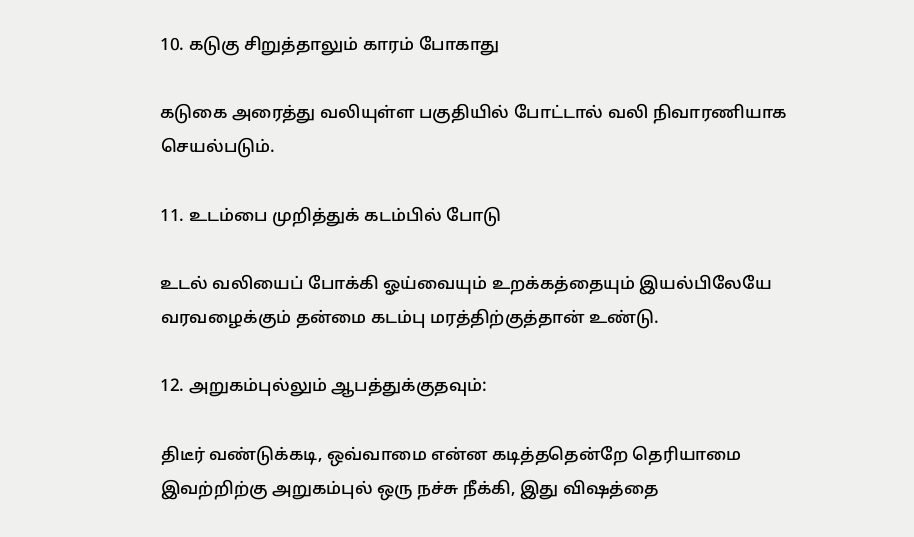10. கடுகு சிறுத்தாலும் காரம் போகாது

கடுகை அரைத்து வலியுள்ள பகுதியில் போட்டால் வலி நிவாரணியாக செயல்படும்.

11. உடம்பை முறித்துக் கடம்பில் போடு

உடல் வலியைப் போக்கி ஓய்வையும் உறக்கத்தையும் இயல்பிலேயே வரவழைக்கும் தன்மை கடம்பு மரத்திற்குத்தான் உண்டு.

12. அறுகம்புல்லும் ஆபத்துக்குதவும்:

திடீர் வண்டுக்கடி, ஒவ்வாமை என்ன கடித்ததென்றே தெரியாமை இவற்றிற்கு அறுகம்புல் ஒரு நச்சு நீக்கி, இது விஷத்தை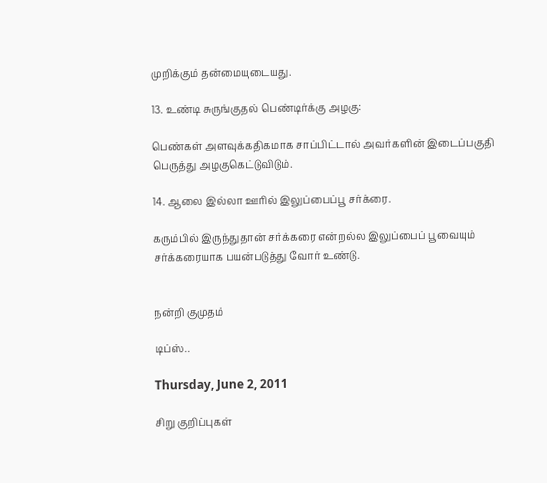முறிக்கும் தன்மையுடையது.

13. உண்டி சுருங்குதல் பெண்டிர்க்கு அழகு:

பெண்கள் அளவுக்கதிகமாக சாப்பிட்டால் அவர்களின் இடைப்பகுதி பெருத்து அழகுகெட்டுவிடும்.

14. ஆலை இல்லா ஊரில் இலுப்பைப்பூ சர்க்ரை.

கரும்பில் இருந்துதான் சர்க்கரை என்றல்ல இலுப்பைப் பூவையும் சர்க்கரையாக பயன்படுத்து வோர் உண்டு.


நன்றி குமுதம்

டிப்ஸ்..

Thursday, June 2, 2011

சிறு குறிப்புகள்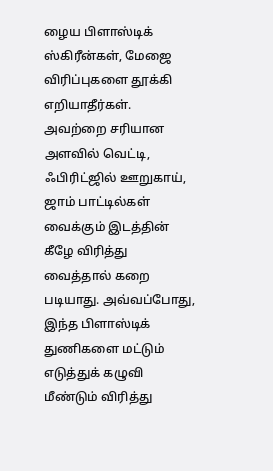ழைய பிளாஸ்டிக் ஸ்கிரீன்கள், மேஜை விரிப்புகளை தூக்கி எறியாதீர்கள். அவற்றை சரியான அளவில் வெட்டி, ஃபிரிட்ஜில் ஊறுகாய், ஜாம் பாட்டில்கள் வைக்கும் இடத்தின் கீழே விரித்து வைத்தால் கறை படியாது. அவ்வப்போது, இந்த பிளாஸ்டிக் துணிகளை மட்டும் எடுத்துக் கழுவி மீண்டும் விரித்து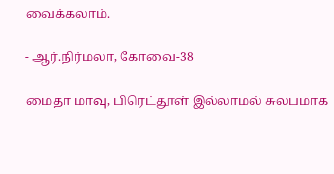வைக்கலாம்.

- ஆர்.நிர்மலா, கோவை-38

மைதா மாவு, பிரெட்தூள் இல்லாமல் சுலபமாக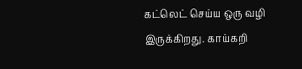கட்லெட் செய்ய ஒரு வழி இருக்கிறது. காய்கறி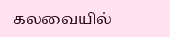கலவையில்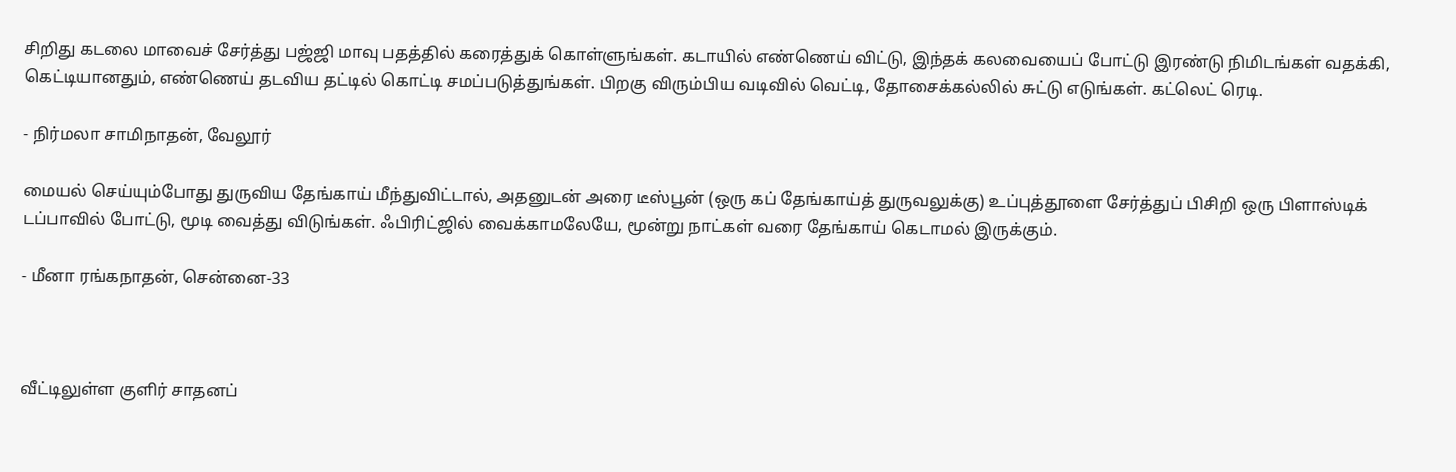சிறிது கடலை மாவைச் சேர்த்து பஜ்ஜி மாவு பதத்தில் கரைத்துக் கொள்ளுங்கள். கடாயில் எண்ணெய் விட்டு, இந்தக் கலவையைப் போட்டு இரண்டு நிமிடங்கள் வதக்கி, கெட்டியானதும், எண்ணெய் தடவிய தட்டில் கொட்டி சமப்படுத்துங்கள். பிறகு விரும்பிய வடிவில் வெட்டி, தோசைக்கல்லில் சுட்டு எடுங்கள். கட்லெட் ரெடி.

- நிர்மலா சாமிநாதன், வேலூர்

மையல் செய்யும்போது துருவிய தேங்காய் மீந்துவிட்டால், அதனுடன் அரை டீஸ்பூன் (ஒரு கப் தேங்காய்த் துருவலுக்கு) உப்புத்தூளை சேர்த்துப் பிசிறி ஒரு பிளாஸ்டிக் டப்பாவில் போட்டு, மூடி வைத்து விடுங்கள். ஃபிரிட்ஜில் வைக்காமலேயே, மூன்று நாட்கள் வரை தேங்காய் கெடாமல் இருக்கும்.

- மீனா ரங்கநாதன், சென்னை-33



வீட்டிலுள்ள குளிர் சாதனப்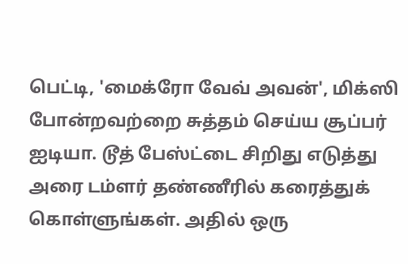பெட்டி, 'மைக்ரோ வேவ் அவன்', மிக்ஸி போன்றவற்றை சுத்தம் செய்ய சூப்பர் ஐடியா. டூத் பேஸ்ட்டை சிறிது எடுத்து அரை டம்ளர் தண்ணீரில் கரைத்துக் கொள்ளுங்கள். அதில் ஒரு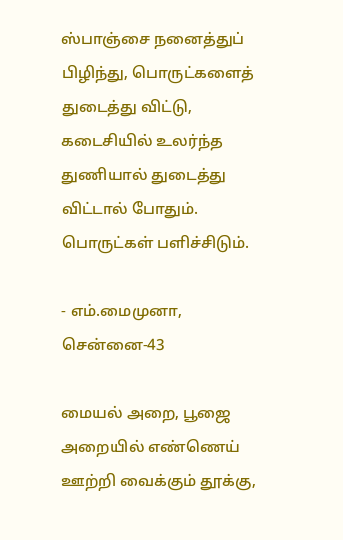ஸ்பாஞ்சை நனைத்துப் பிழிந்து, பொருட்களைத் துடைத்து விட்டு, கடைசியில் உலர்ந்த துணியால் துடைத்து விட்டால் போதும். பொருட்கள் பளிச்சிடும்.

- எம்.மைமுனா, சென்னை-43

மையல் அறை, பூஜை அறையில் எண்ணெய் ஊற்றி வைக்கும் தூக்கு,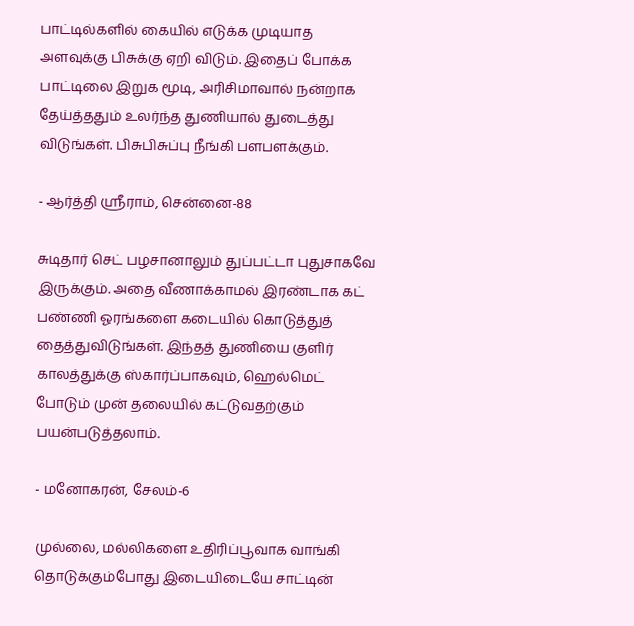பாட்டில்களில் கையில் எடுக்க முடியாத அளவுக்கு பிசுக்கு ஏறி விடும். இதைப் போக்க பாட்டிலை இறுக மூடி, அரிசிமாவால் நன்றாக தேய்த்ததும் உலர்ந்த துணியால் துடைத்து விடுங்கள். பிசுபிசுப்பு நீங்கி பளபளக்கும்.

- ஆர்த்தி ஸ்ரீராம், சென்னை-88

சுடிதார் செட் பழசானாலும் துப்பட்டா புதுசாகவே இருக்கும். அதை வீணாக்காமல் இரண்டாக கட் பண்ணி ஓரங்களை கடையில் கொடுத்துத் தைத்துவிடுங்கள். இந்தத் துணியை குளிர் காலத்துக்கு ஸ்கார்ப்பாகவும், ஹெல்மெட் போடும் முன் தலையில் கட்டுவதற்கும் பயன்படுத்தலாம்.

- மனோகரன், சேலம்-6

முல்லை, மல்லிகளை உதிரிப்பூவாக வாங்கி தொடுக்கும்போது இடையிடையே சாட்டின்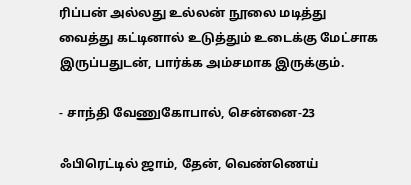ரிப்பன் அல்லது உல்லன் நூலை மடித்து வைத்து கட்டினால் உடுத்தும் உடைக்கு மேட்சாக இருப்பதுடன், பார்க்க அம்சமாக இருக்கும்.

- சாந்தி வேணுகோபால், சென்னை-23

ஃபிரெட்டில் ஜாம், தேன், வெண்ணெய்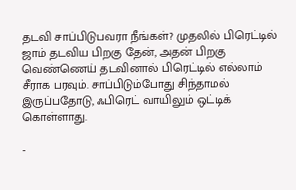தடவி சாப்பிடுபவரா நீங்கள்? முதலில் பிரெட்டில் ஜாம் தடவிய பிறகு தேன், அதன் பிறகு வெண்ணெய் தடவினால் பிரெட்டில் எல்லாம் சீராக பரவும். சாப்பிடும்போது சிந்தாமல் இருப்பதோடு, ஃபிரெட் வாயிலும் ஒட்டிக் கொள்ளாது.

-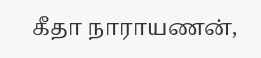கீதா நாராயணன்,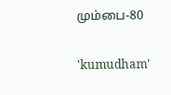மும்பை-80

'kumudham'